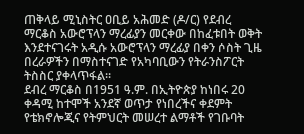ጠቅላይ ሚኒስትር ዐቢይ አሕመድ (ዶ/ር) የደብረ ማርቆስ አውሮፕላን ማረፊያን መርቀው በከፈቱበት ወቅት እንደተናገሩት አዲሱ አውሮፕላን ማረፊያ በቀን ሶስት ጊዜ በረራዎችን በማስተናገድ የአካባቢውን የትራንስፖርት ትስስር ያቀላጥፋል።
ደብረ ማርቆስ በ1951 ዓ.ም. በኢትዮጵያ ከነበሩ 20 ቀዳሚ ከተሞች አንደኛ ወጥታ የነበረችና ቀደምት የቴክኖሎጂና የትምህርት መሠረተ ልማቶች የገቡባት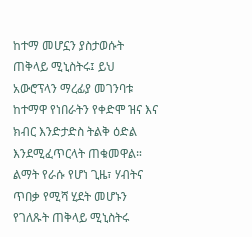ከተማ መሆኗን ያስታወሱት ጠቅላይ ሚኒስትሩ፤ ይህ አውሮፕላን ማረፊያ መገንባቱ ከተማዋ የነበራትን የቀድሞ ዝና እና ክብር እንድታድስ ትልቅ ዕድል እንደሚፈጥርላት ጠቁመዋል።
ልማት የራሱ የሆነ ጊዜ፣ ሃብትና ጥበቃ የሚሻ ሂደት መሆኑን የገለጹት ጠቅላይ ሚኒስትሩ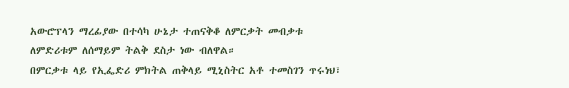አውሮፕላን ማረፊያው በተሳካ ሁኔታ ተጠናቅቆ ለምርቃት መብቃቱ ለምድሪቱም ለሰማይም ትልቅ ደስታ ነው ብለዋል።
በምርቃቱ ላይ የኢፌድሪ ምክትል ጠቅላይ ሚኒስትር አቶ ተመስገን ጥሩነህ፣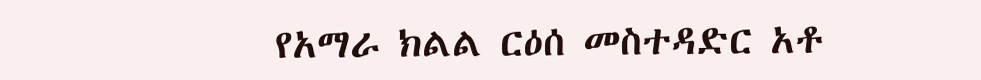የአማራ ክልል ርዕሰ መስተዳድር አቶ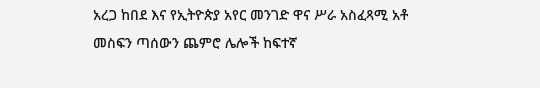አረጋ ከበደ እና የኢትዮጵያ አየር መንገድ ዋና ሥራ አስፈጻሚ አቶ መስፍን ጣሰውን ጨምሮ ሌሎች ከፍተኛ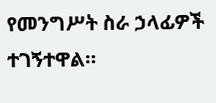የመንግሥት ስራ ኃላፊዎች ተገኝተዋል።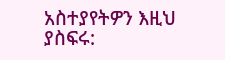አስተያየትዎን እዚህ ያስፍሩ: